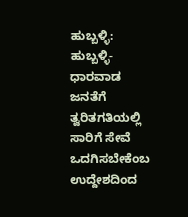ಹುಬ್ಬಳ್ಳಿ:
ಹುಬ್ಬಳ್ಳಿ-ಧಾರವಾಡ ಜನತೆಗೆ ತ್ವರಿತಗತಿಯಲ್ಲಿ ಸಾರಿಗೆ ಸೇವೆ ಒದಗಿಸಬೇಕೆಂಬ ಉದ್ದೇಶದಿಂದ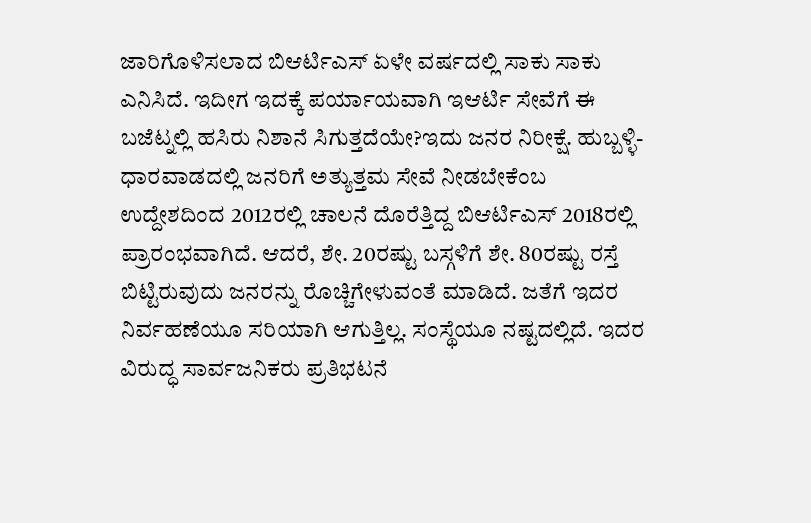ಜಾರಿಗೊಳಿಸಲಾದ ಬಿಆರ್ಟಿಎಸ್ ಏಳೇ ವರ್ಷದಲ್ಲಿ ಸಾಕು ಸಾಕು ಎನಿಸಿದೆ. ಇದೀಗ ಇದಕ್ಕೆ ಪರ್ಯಾಯವಾಗಿ ಇಆರ್ಟಿ ಸೇವೆಗೆ ಈ ಬಜೆಟ್ನಲ್ಲಿ ಹಸಿರು ನಿಶಾನೆ ಸಿಗುತ್ತದೆಯೇ?ಇದು ಜನರ ನಿರೀಕ್ಷೆ. ಹುಬ್ಬಳ್ಳಿ-ಧಾರವಾಡದಲ್ಲಿ ಜನರಿಗೆ ಅತ್ಯುತ್ತಮ ಸೇವೆ ನೀಡಬೇಕೆಂಬ ಉದ್ದೇಶದಿಂದ 2012ರಲ್ಲಿ ಚಾಲನೆ ದೊರೆತ್ತಿದ್ದ ಬಿಆರ್ಟಿಎಸ್ 2018ರಲ್ಲಿ ಪ್ರಾರಂಭವಾಗಿದೆ. ಆದರೆ, ಶೇ. 20ರಷ್ಟು ಬಸ್ಗಳಿಗೆ ಶೇ. 80ರಷ್ಟು ರಸ್ತೆ ಬಿಟ್ಟಿರುವುದು ಜನರನ್ನು ರೊಚ್ಚಿಗೇಳುವಂತೆ ಮಾಡಿದೆ. ಜತೆಗೆ ಇದರ ನಿರ್ವಹಣೆಯೂ ಸರಿಯಾಗಿ ಆಗುತ್ತಿಲ್ಲ. ಸಂಸ್ಥೆಯೂ ನಷ್ಟದಲ್ಲಿದೆ. ಇದರ ವಿರುದ್ಧ ಸಾರ್ವಜನಿಕರು ಪ್ರತಿಭಟನೆ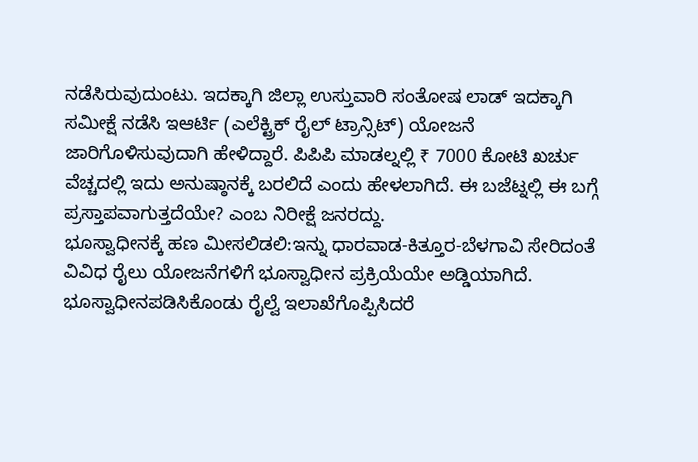ನಡೆಸಿರುವುದುಂಟು. ಇದಕ್ಕಾಗಿ ಜಿಲ್ಲಾ ಉಸ್ತುವಾರಿ ಸಂತೋಷ ಲಾಡ್ ಇದಕ್ಕಾಗಿ ಸಮೀಕ್ಷೆ ನಡೆಸಿ ಇಆರ್ಟಿ (ಎಲೆಕ್ಟ್ರಿಕ್ ರೈಲ್ ಟ್ರಾನ್ಸಿಟ್) ಯೋಜನೆ ಜಾರಿಗೊಳಿಸುವುದಾಗಿ ಹೇಳಿದ್ದಾರೆ. ಪಿಪಿಪಿ ಮಾಡಲ್ನಲ್ಲಿ ₹ 7000 ಕೋಟಿ ಖರ್ಚು ವೆಚ್ಚದಲ್ಲಿ ಇದು ಅನುಷ್ಠಾನಕ್ಕೆ ಬರಲಿದೆ ಎಂದು ಹೇಳಲಾಗಿದೆ. ಈ ಬಜೆಟ್ನಲ್ಲಿ ಈ ಬಗ್ಗೆ ಪ್ರಸ್ತಾಪವಾಗುತ್ತದೆಯೇ? ಎಂಬ ನಿರೀಕ್ಷೆ ಜನರದ್ದು.
ಭೂಸ್ವಾಧೀನಕ್ಕೆ ಹಣ ಮೀಸಲಿಡಲಿ:ಇನ್ನು ಧಾರವಾಡ-ಕಿತ್ತೂರ-ಬೆಳಗಾವಿ ಸೇರಿದಂತೆ ವಿವಿಧ ರೈಲು ಯೋಜನೆಗಳಿಗೆ ಭೂಸ್ವಾಧೀನ ಪ್ರಕ್ರಿಯೆಯೇ ಅಡ್ಡಿಯಾಗಿದೆ. ಭೂಸ್ವಾಧೀನಪಡಿಸಿಕೊಂಡು ರೈಲ್ವೆ ಇಲಾಖೆಗೊಪ್ಪಿಸಿದರೆ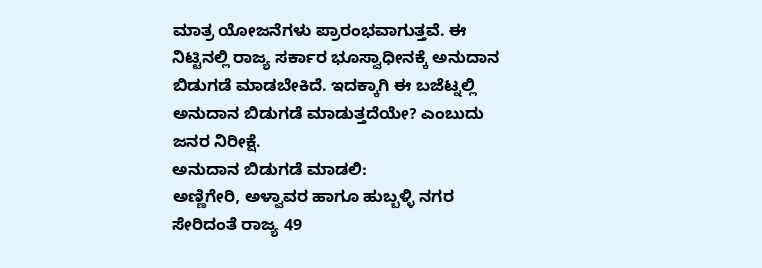ಮಾತ್ರ ಯೋಜನೆಗಳು ಪ್ರಾರಂಭವಾಗುತ್ತವೆ. ಈ ನಿಟ್ಟಿನಲ್ಲಿ ರಾಜ್ಯ ಸರ್ಕಾರ ಭೂಸ್ವಾಧೀನಕ್ಕೆ ಅನುದಾನ ಬಿಡುಗಡೆ ಮಾಡಬೇಕಿದೆ. ಇದಕ್ಕಾಗಿ ಈ ಬಜೆಟ್ನಲ್ಲಿ ಅನುದಾನ ಬಿಡುಗಡೆ ಮಾಡುತ್ತದೆಯೇ? ಎಂಬುದು ಜನರ ನಿರೀಕ್ಷೆ.
ಅನುದಾನ ಬಿಡುಗಡೆ ಮಾಡಲಿ:
ಅಣ್ಣಿಗೇರಿ, ಅಳ್ವಾವರ ಹಾಗೂ ಹುಬ್ಬಳ್ಳಿ ನಗರ ಸೇರಿದಂತೆ ರಾಜ್ಯ 49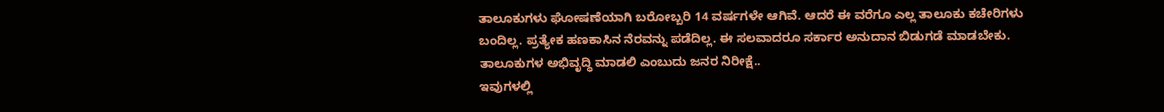ತಾಲೂಕುಗಳು ಘೋಷಣೆಯಾಗಿ ಬರೋಬ್ಬರಿ 14 ವರ್ಷಗಳೇ ಆಗಿವೆ. ಆದರೆ ಈ ವರೆಗೂ ಎಲ್ಲ ತಾಲೂಕು ಕಚೇರಿಗಳು ಬಂದಿಲ್ಲ. ಪ್ರತ್ಯೇಕ ಹಣಕಾಸಿನ ನೆರವನ್ನು ಪಡೆದಿಲ್ಲ. ಈ ಸಲವಾದರೂ ಸರ್ಕಾರ ಅನುದಾನ ಬಿಡುಗಡೆ ಮಾಡಬೇಕು. ತಾಲೂಕುಗಳ ಅಭಿವೃದ್ಧಿ ಮಾಡಲಿ ಎಂಬುದು ಜನರ ನಿರೀಕ್ಷೆ..
ಇವುಗಳಲ್ಲಿ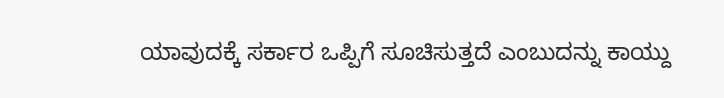ಯಾವುದಕ್ಕೆ ಸರ್ಕಾರ ಒಪ್ಪಿಗೆ ಸೂಚಿಸುತ್ತದೆ ಎಂಬುದನ್ನು ಕಾಯ್ದು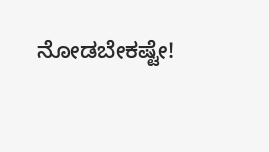ನೋಡಬೇಕಷ್ಟೇ!